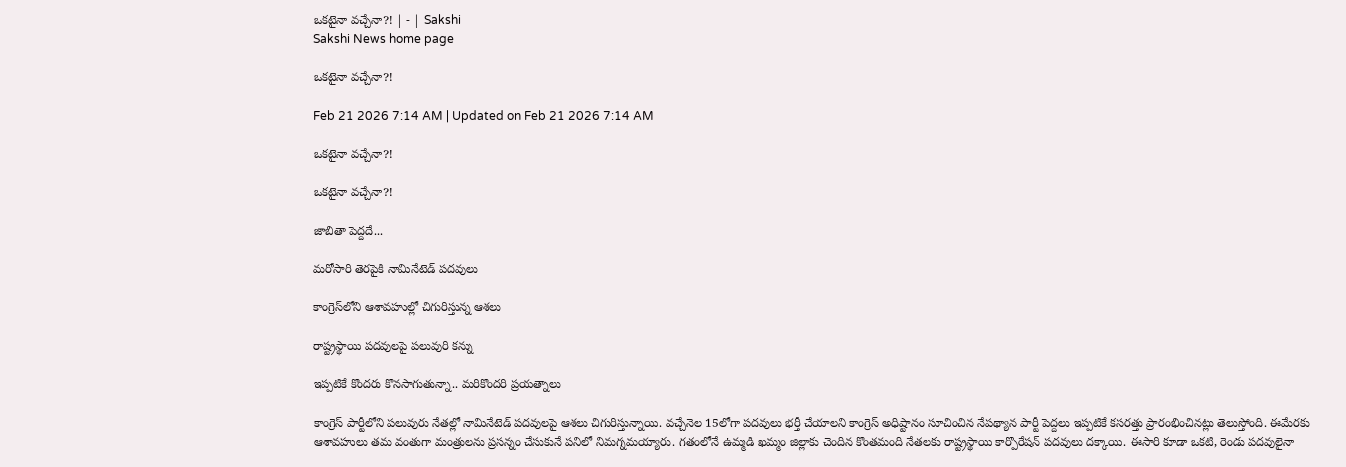ఒకటైనా వచ్చేనా?! | - | Sakshi
Sakshi News home page

ఒకటైనా వచ్చేనా?!

Feb 21 2026 7:14 AM | Updated on Feb 21 2026 7:14 AM

ఒకటైనా వచ్చేనా?!

ఒకటైనా వచ్చేనా?!

జాబితా పెద్దదే...

మరోసారి తెరపైకి నామినేటెడ్‌ పదవులు

కాంగ్రెస్‌లోని ఆశావహుల్లో చిగురిస్తున్న ఆశలు

రాష్ట్రస్థాయి పదవులపై పలువురి కన్ను

ఇప్పటికే కొందరు కొనసాగుతున్నా.. మరికొందరి ప్రయత్నాలు

కాంగ్రెస్‌ పార్టీలోని పలువురు నేతల్లో నామినేటెడ్‌ పదవులపై ఆశలు చిగురిస్తున్నాయి. వచ్చేనెల 15లోగా పదవులు భర్తీ చేయాలని కాంగ్రెస్‌ అధిష్టానం సూచించిన నేపథ్యాన పార్టీ పెద్దలు ఇప్పటికే కసరత్తు ప్రారంభించినట్లు తెలుస్తోంది. ఈమేరకు ఆశావహులు తమ వంతుగా మంత్రులను ప్రసన్నం చేసుకునే పనిలో నిమగ్నమయ్యారు. గతంలోనే ఉమ్మడి ఖమ్మం జిల్లాకు చెందిన కొంతమంది నేతలకు రాష్ట్రస్థాయి కార్పొరేషన్‌ పదవులు దక్కాయి. ఈసారి కూడా ఒకటి, రెండు పదవులైనా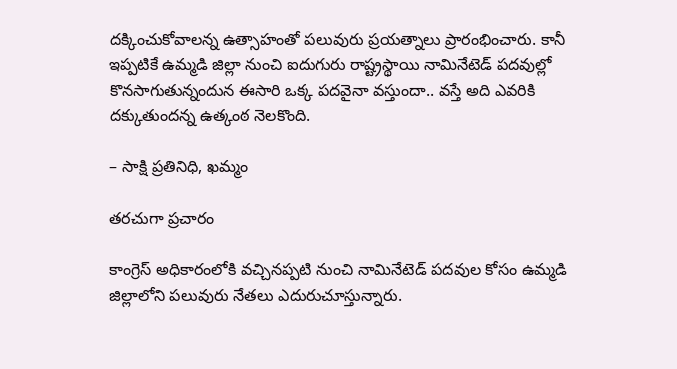దక్కించుకోవాలన్న ఉత్సాహంతో పలువురు ప్రయత్నాలు ప్రారంభించారు. కానీ ఇప్పటికే ఉమ్మడి జిల్లా నుంచి ఐదుగురు రాష్ట్రస్థాయి నామినేటెడ్‌ పదవుల్లో కొనసాగుతున్నందున ఈసారి ఒక్క పదవైనా వస్తుందా.. వస్తే అది ఎవరికి దక్కుతుందన్న ఉత్కంఠ నెలకొంది.

– సాక్షి ప్రతినిధి, ఖమ్మం

తరచుగా ప్రచారం

కాంగ్రెస్‌ అధికారంలోకి వచ్చినప్పటి నుంచి నామినేటెడ్‌ పదవుల కోసం ఉమ్మడి జిల్లాలోని పలువురు నేతలు ఎదురుచూస్తున్నారు.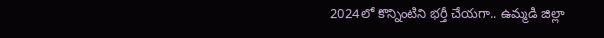2024లో కొన్నింటిని భర్తీ చేయగా.. ఉమ్మడి జిల్లా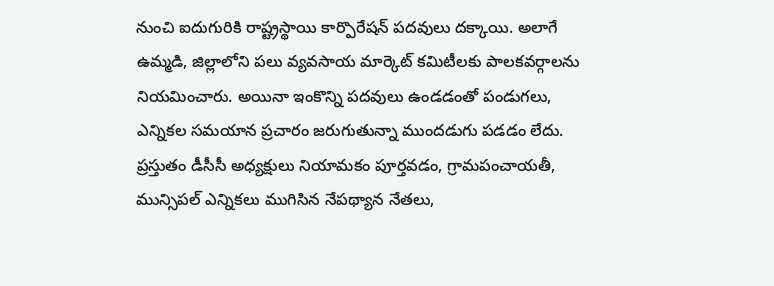నుంచి ఐదుగురికి రాష్ట్రస్థాయి కార్పొరేషన్‌ పదవులు దక్కాయి. అలాగే ఉమ్మడి, జిల్లాలోని పలు వ్యవసాయ మార్కెట్‌ కమిటీలకు పాలకవర్గాలను నియమించారు. అయినా ఇంకొన్ని పదవులు ఉండడంతో పండుగలు, ఎన్నికల సమయాన ప్రచారం జరుగుతున్నా ముందడుగు పడడం లేదు. ప్రస్తుతం డీసీసీ అధ్యక్షులు నియామకం పూర్తవడం, గ్రామపంచాయతీ, మున్సిపల్‌ ఎన్నికలు ముగిసిన నేపథ్యాన నేతలు,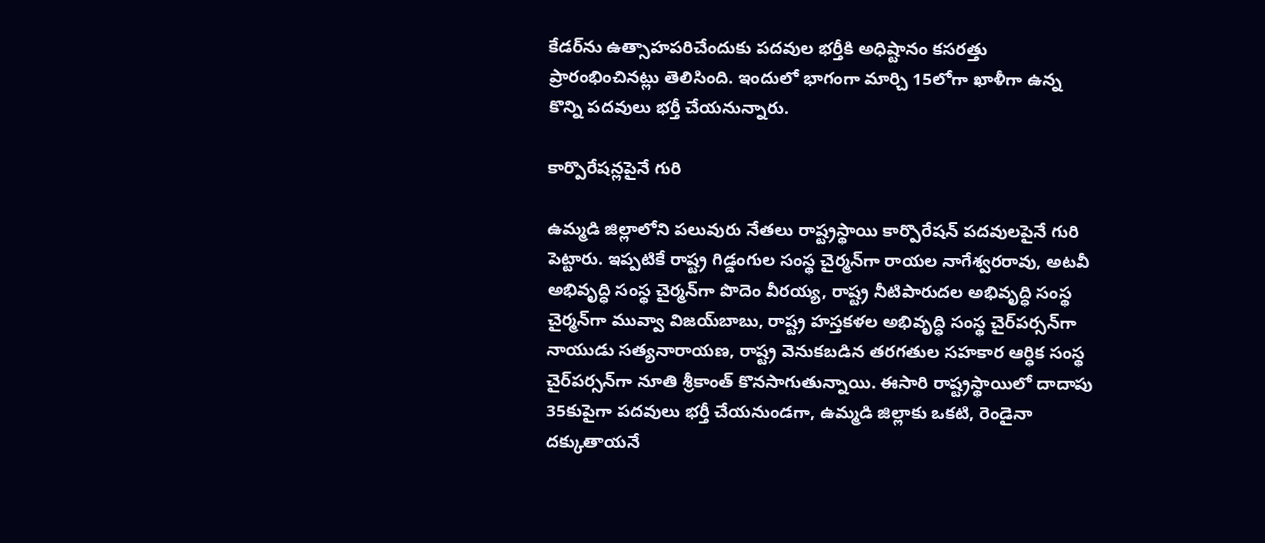కేడర్‌ను ఉత్సాహపరిచేందుకు పదవుల భర్తీకి అధిష్టానం కసరత్తు ప్రారంభించినట్లు తెలిసింది. ఇందులో భాగంగా మార్చి 15లోగా ఖాళీగా ఉన్న కొన్ని పదవులు భర్తీ చేయనున్నారు.

కార్పొరేషన్లపైనే గురి

ఉమ్మడి జిల్లాలోని పలువురు నేతలు రాష్ట్రస్థాయి కార్పొరేషన్‌ పదవులపైనే గురి పెట్టారు. ఇప్పటికే రాష్ట్ర గిడ్డంగుల సంస్థ చైర్మన్‌గా రాయల నాగేశ్వరరావు, అటవీ అభివృద్ధి సంస్థ చైర్మన్‌గా పొదెం వీరయ్య, రాష్ట్ర నీటిపారుదల అభివృద్ధి సంస్థ చైర్మన్‌గా మువ్వా విజయ్‌బాబు, రాష్ట్ర హస్తకళల అభివృద్ధి సంస్థ చైర్‌పర్సన్‌గా నాయుడు సత్యనారాయణ, రాష్ట్ర వెనుకబడిన తరగతుల సహకార ఆర్ధిక సంస్థ చైర్‌పర్సన్‌గా నూతి శ్రీకాంత్‌ కొనసాగుతున్నాయి. ఈసారి రాష్ట్రస్థాయిలో దాదాపు 35కుపైగా పదవులు భర్తీ చేయనుండగా, ఉమ్మడి జిల్లాకు ఒకటి, రెండైనా దక్కుతాయనే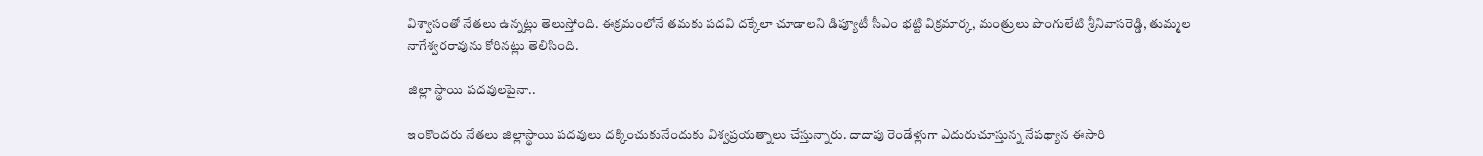విశ్వాసంతో నేతలు ఉన్నట్లు తెలుస్తోంది. ఈక్రమంలోనే తమకు పదవి దక్కేలా చూడాలని డిప్యూటీ సీఎం భట్టి విక్రమార్క, మంత్రులు పొంగులేటి శ్రీనివాసరెడ్డి, తుమ్మల నాగేశ్వరరావును కోరినట్లు తెలిసింది.

జిల్లా స్థాయి పదవులపైనా..

ఇంకొందరు నేతలు జిల్లాస్థాయి పదవులు దక్కించుకునేందుకు విశ్వప్రయత్నాలు చేస్తున్నారు. దాదాపు రెండేళ్లుగా ఎదురుచూస్తున్న నేపథ్యాన ఈసారి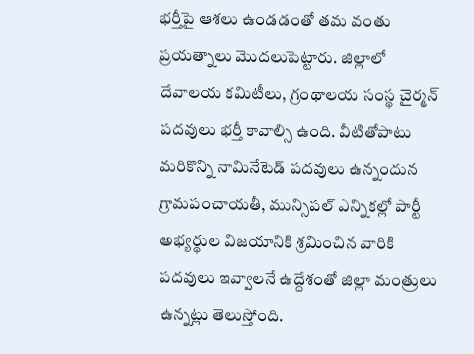భర్తీపై ఆశలు ఉండడంతో తమ వంతు ప్రయత్నాలు మొదలుపెట్టారు. జిల్లాలో దేవాలయ కమిటీలు, గ్రంథాలయ సంస్థ చైర్మన్‌ పదవులు భర్తీ కావాల్సి ఉంది. వీటితోపాటు మరికొన్ని నామినేటెడ్‌ పదవులు ఉన్నందున గ్రామపంచాయతీ, మున్సిపల్‌ ఎన్నికల్లో పార్టీ అభ్యర్థుల విజయానికి శ్రమించిన వారికి పదవులు ఇవ్వాలనే ఉద్దేశంతో జిల్లా మంత్రులు ఉన్నట్లు తెలుస్తోంది.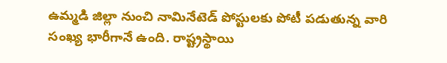ఉమ్మడి జిల్లా నుంచి నామినేటెడ్‌ పోస్టులకు పోటీ పడుతున్న వారి సంఖ్య భారీగానే ఉంది. రాష్ట్రస్థాయి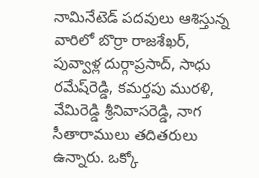నామినేటెడ్‌ పదవులు ఆశిస్తున్న వారిలో బొర్రా రాజశేఖర్‌, పువ్వాళ్ల దుర్గాప్రసాద్‌, సాధు రమేష్‌రెడ్డి, కమర్తపు మురళి, వేమిరెడ్డి శ్రీనివాసరెడ్డి, నాగ సీతారాములు తదితరులు ఉన్నారు. ఒక్కో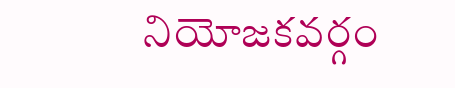నియోజకవర్గం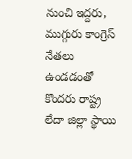నుంచి ఇద్దరు, ముగ్గురు కాంగ్రెస్‌ నేతలు ఉండడంతో కొందరు రాష్ట్ర లేదా జిల్లా స్థాయి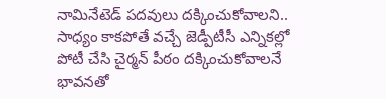నామినేటెడ్‌ పదవులు దక్కించుకోవాలని.. సాధ్యం కాకపోతే వచ్చే జెడ్పీటీసీ ఎన్నికల్లో పోటీ చేసి చైర్మన్‌ పీఠం దక్కించుకోవాలనే భావనతో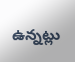ఉన్నట్లు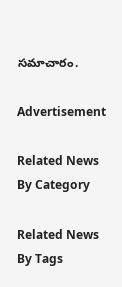సమాచారం.

Advertisement

Related News By Category

Related News By Tags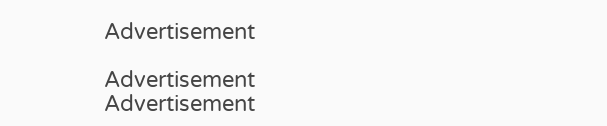Advertisement

Advertisement
Advertisement